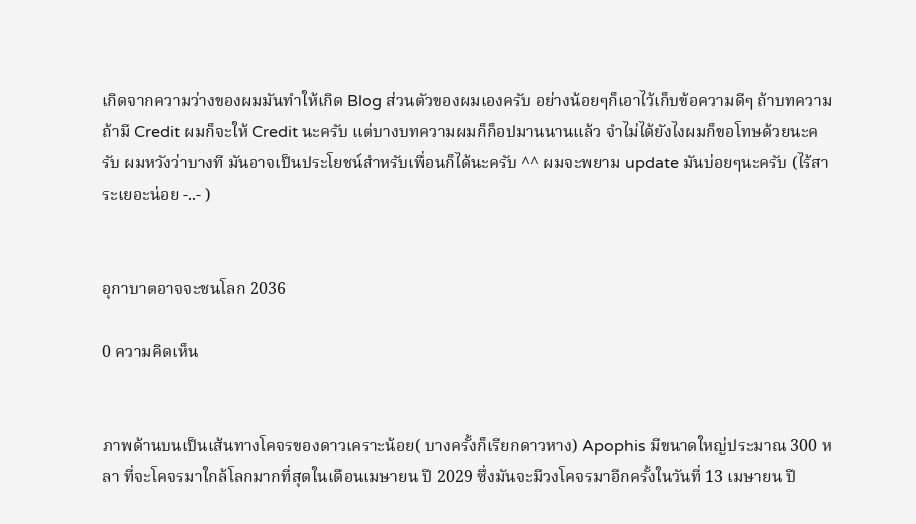เกิดจากความว่างของผมมันทำให้เกิด Blog ส่วนตัวของผมเองครับ อย่างน้อยๆก็เอาไว้เก็บข้อความดีๆ ถ้าบทความถ้ามี Credit ผมก็จะให้ Credit นะครับ แต่บางบทความผมก็ก็อปมานนานแล้ว จำไม่ได้ยังไงผมก็ขอโทษด้วยนะครับ ผมหวังว่าบางที มันอาจเป็นประโยชน์สำหรับเพื่อนก็ได้นะครับ ^^ ผมจะพยาม update มันบ่อยๆนะครับ (ไร้สาระเยอะน่อย -..- )


อุกาบาตอาจจะชนโลก 2036

0 ความคิดเห็น


ภาพด้านบนเป็นเส้นทางโคจรของดาวเคราะน้อย( บางครั้งก็เรียกดาวหาง) Apophis มีขนาดใหญ่ประมาณ 300 หลา ที่จะโคจรมาใกล้โลกมากที่สุดในเดือนเมษายน ปี 2029 ซึ่งมันจะมีวงโคจรมาอีกครั้งในวันที่ 13 เมษายน ปี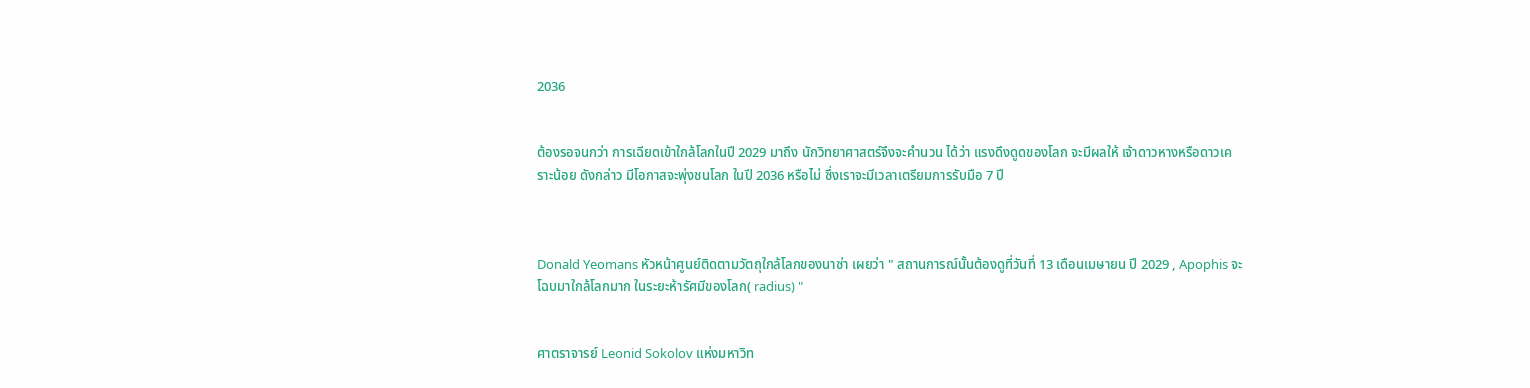2036


ต้องรอจนกว่า การเฉียดเข้าใกล้โลกในปี 2029 มาถึง นักวิทยาศาสตร์จึงจะคำนวน ได้ว่า แรงดึงดูดของโลก จะมีผลให้ เจ้าดาวหางหรือดาวเคราะน้อย ดังกล่าว มีโอกาสจะพุ่งชนโลก ในปี 2036 หรือไม่ ซึ่งเราจะมีเวลาเตรียมการรับมือ 7 ปี



Donald Yeomans หัวหน้าศูนย์ติดตามวัตถุใกล้โลกของนาซ่า เผยว่า " สถานการณ์นั้นต้องดูที่วันที่ 13 เดือนเมษายน ปี 2029 , Apophis จะโฉบมาใกล้โลกมาก ในระยะห้ารัศมีของโลก( radius) "


ศาตราจารย์ Leonid Sokolov แห่งมหาวิท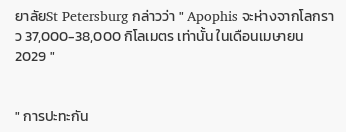ยาลัยSt Petersburg กล่าวว่า " Apophis จะห่างจากโลกราว 37,000-38,000 กิโลเมตร เท่านั้น ในเดือนเมษายน 2029 "


" การปะทะกัน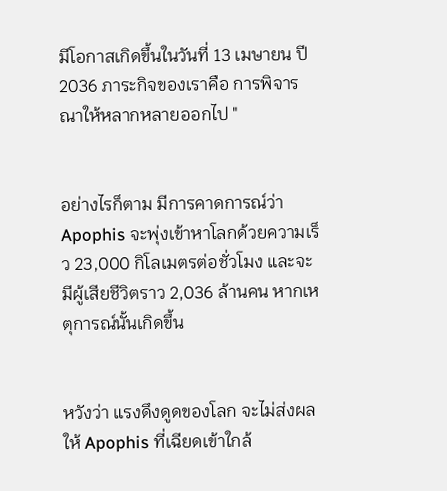มีโอกาสเกิดขึ้นในวันที่ 13 เมษายน ปี 2036 ภาระกิจของเราคือ การพิจารณาให้หลากหลายออกไป "


อย่างไรก็ตาม มีการคาดการณ์ว่า Apophis จะพุ่งเข้าหาโลกด้วยความเร็ว 23,000 กิโลเมตรต่อชั่วโมง และจะมีผู้เสียชีวิตราว 2,036 ล้านคน หากเหตุการณ์นั้นเกิดขึ้น


หวังว่า แรงดึงดูดของโลก จะไม่ส่งผลให้ Apophis ที่เฉียดเข้าใกล้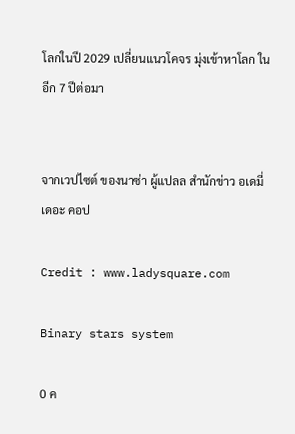โลกในปี 2029 เปลี่ยนแนวโคจร มุ่งเข้าหาโลก ในอีก 7 ปีต่อมา


จากเวปไซต์ ของนาซ่า ผู้แปลล สำนักข่าว อเดมี่ เดอะ คอป

Credit : www.ladysquare.com

Binary stars system

0 ค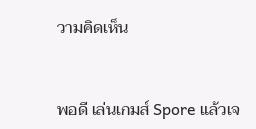วามคิดเห็น


พอดี เล่นเกมส์ Spore แล้วเจ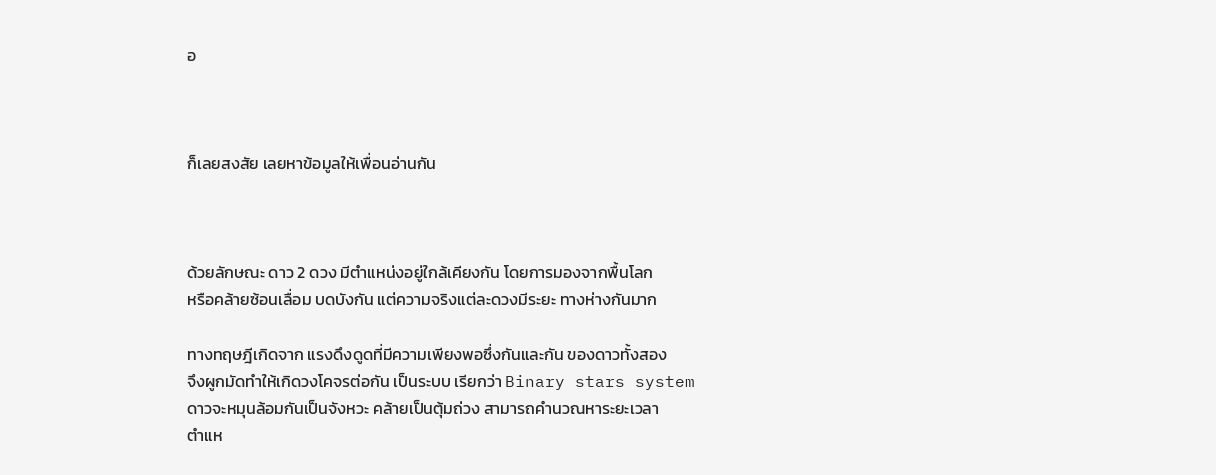อ



ก็เลยสงสัย เลยหาข้อมูลให้เพื่อนอ่านกัน



ด้วยลักษณะ ดาว 2 ดวง มีตำแหน่งอยู่ใกล้เคียงกัน โดยการมองจากพื้นโลก
หรือคล้ายซ้อนเลื่อม บดบังกัน แต่ความจริงแต่ละดวงมีระยะ ทางห่างกันมาก

ทางทฤษฎีเกิดจาก แรงดึงดูดที่มีความเพียงพอซึ่งกันและกัน ของดาวทั้งสอง
จึงผูกมัดทำให้เกิดวงโคจรต่อกัน เป็นระบบ เรียกว่า Binary stars system
ดาวจะหมุนล้อมกันเป็นจังหวะ คล้ายเป็นตุ้มถ่วง สามารถคำนวณหาระยะเวลา
ตำแห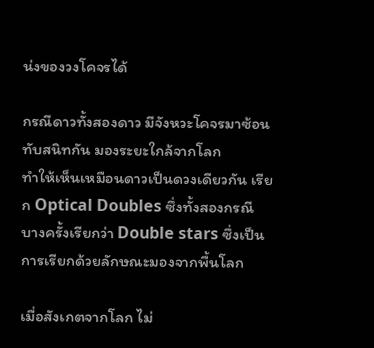น่งของวงโคจรได้

กรณีดาวทั้งสองดาว มีจังหวะโคจรมาซ้อนทับสนิทกัน มองระยะใกล้จากโลก
ทำให้เห็นเหมือนดาวเป็นดวงเดียวกัน เรียก Optical Doubles ซึ่งทั้งสองกรณี
บางครั้งเรียกว่า Double stars ซึ่งเป็นการเรียกด้วยลักษณะมองจากพื้นโลก

เมื่อสังเกตจากโลก ไม่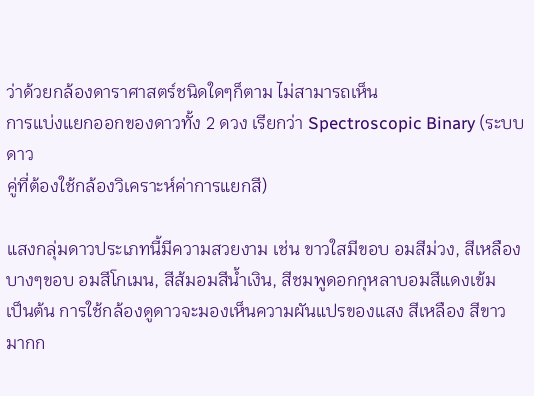ว่าด้วยกล้องดาราศาสตร์ชนิดใดๆก็ตาม ไม่สามารถเห็น
การแบ่งแยกออกของดาวทั้ง 2 ดวง เรียกว่า Spectroscopic Binary (ระบบดาว
คู่ที่ต้องใช้กล้องวิเคราะห์ค่าการแยกสี)

แสงกลุ่มดาวประเภทนี้มีความสวยงาม เช่น ขาวใสมีขอบ อมสีม่วง, สีเหลือง
บางๆขอบ อมสีโกเมน, สีส้มอมสีน้ำเงิน, สีชมพูดอกกุหลาบอมสีแดงเข้ม
เป็นต้น การใช้กล้องดูดาวจะมองเห็นความผันแปรของแสง สีเหลือง สีขาว
มากก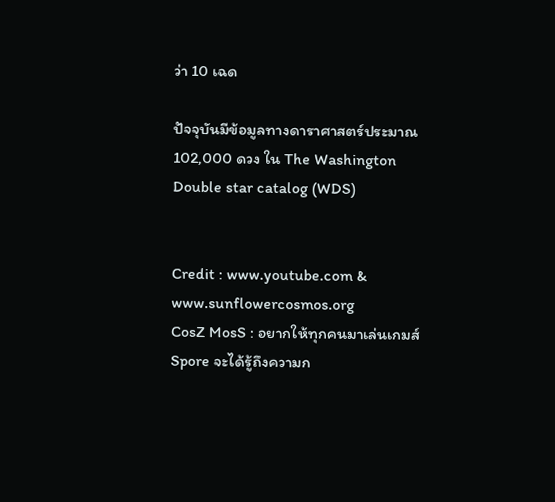ว่า 10 เฉด

ปัจจุบันมีข้อมูลทางดาราศาสตร์ประมาณ 102,000 ดวง ใน The Washington
Double star catalog (WDS)


Credit : www.youtube.com & www.sunflowercosmos.org
CosZ MosS : อยากให้ทุกคนมาเล่นเกมส์ Spore จะได้รู้ถึงความก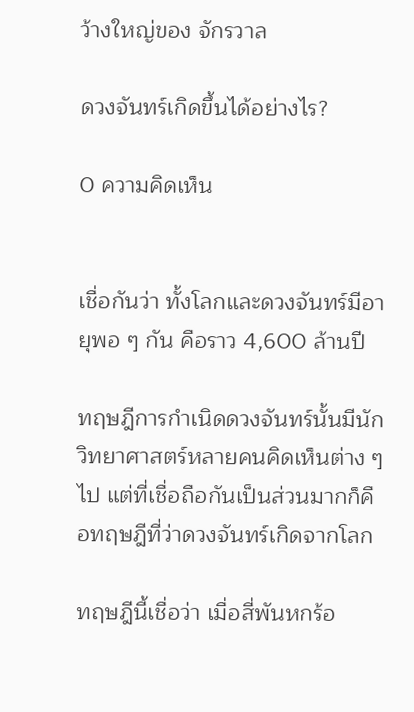ว้างใหญ่ของ จักรวาล

ดวงจันทร์เกิดขึ้นได้อย่างไร?

0 ความคิดเห็น


เชื่อกันว่า ทั้งโลกและดวงจันทร์มีอายุพอ ๆ กัน คือราว 4,600 ล้านปี

ทฤษฎีการกำเนิดดวงจันทร์นั้นมีนักวิทยาศาสตร์หลายคนคิดเห็นต่าง ๆ ไป แต่ที่เชื่อถือกันเป็นส่วนมากก็คือทฤษฎีที่ว่าดวงจันทร์เกิดจากโลก

ทฤษฎีนี้เชื่อว่า เมื่อสี่พันหกร้อ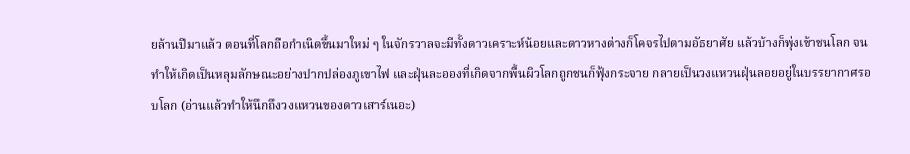ยล้านปีมาแล้ว ตอนที่โลกถือกำเนิดขึ้นมาใหม่ ๆ ในจักรวาลจะมีทั้งดาวเคราะห์น้อยและดาวหางต่างก็โคจรไปตามอัธยาศัย แล้วบ้างก็พุ่งเข้าชนโลก จนทำให้เกิดเป็นหลุมลักษณะอย่างปากปล่องภูเขาไฟ และฝุ่นละอองที่เกิดจากพื้นผิวโลกถูกชนก็ฟุ้งกระจาย กลายเป็นวงแหวนฝุ่นลอยอยู่ในบรรยากาศรอบโลก (อ่านแล้วทำให้นึกถึงวงแหวนของดาวเสาร์เนอะ)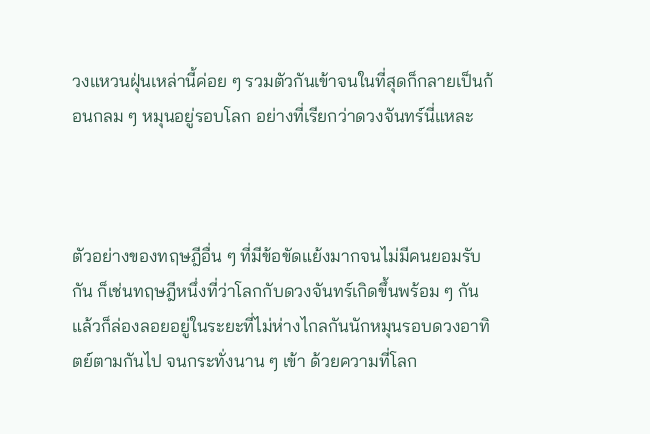วงแหวนฝุ่นเหล่านี้ค่อย ๆ รวมตัวกันเข้าจนในที่สุดก็กลายเป็นก้อนกลม ๆ หมุนอยู่รอบโลก อย่างที่เรียกว่าดวงจันทร์นี่แหละ



ตัวอย่างของทฤษฎีอื่น ๆ ที่มีข้อขัดแย้งมากจนไม่มีคนยอมรับกัน ก็เช่นทฤษฎีหนึ่งที่ว่าโลกกับดวงจันทร์เกิดขึ้นพร้อม ๆ กัน แล้วก็ล่องลอยอยู่ในระยะที่ไม่ห่างไกลกันนักหมุนรอบดวงอาทิตย์ตามกันไป จนกระทั่งนาน ๆ เข้า ด้วยความที่โลก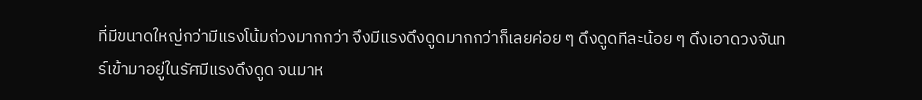ที่มีขนาดใหญ่กว่ามีแรงโน้มถ่วงมากกว่า จึงมีแรงดึงดูดมากกว่าก็เลยค่อย ๆ ดึงดูดทีละน้อย ๆ ดึงเอาดวงจันทร์เข้ามาอยู่ในรัศมีแรงดึงดูด จนมาห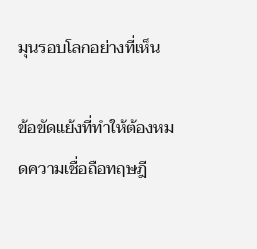มุนรอบโลกอย่างที่เห็น

ข้อขัดแย้งที่ทำให้ต้องหมดความเชื่อถือทฤษฎี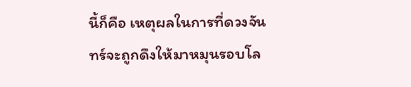นี้ก็คือ เหตุผลในการที่ดวงจันทร์จะถูกดึงให้มาหมุนรอบโล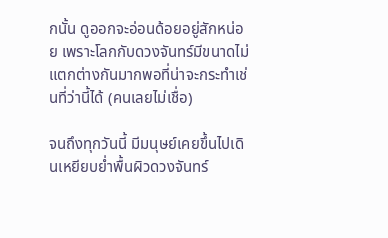กนั้น ดูออกจะอ่อนด้อยอยู่สักหน่อย เพราะโลกกับดวงจันทร์มีขนาดไม่แตกต่างกันมากพอที่น่าจะกระทำเช่นที่ว่านี้ได้ (คนเลยไม่เชื่อ)

จนถึงทุกวันนี้ มีมนุษย์เคยขึ้นไปเดินเหยียบย่ำพื้นผิวดวงจันทร์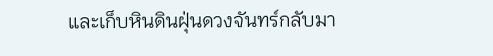และเก็บหินดินฝุ่นดวงจันทร์กลับมา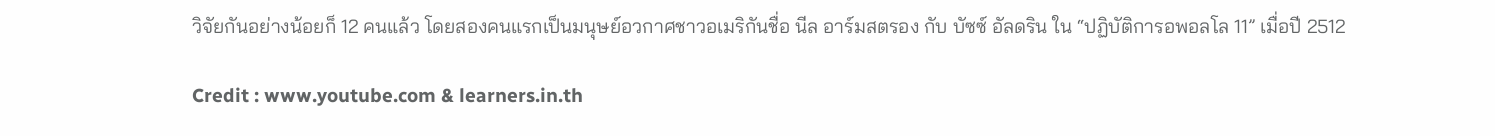วิจัยกันอย่างน้อยก็ 12 คนแล้ว โดยสองคนแรกเป็นมนุษย์อวกาศชาวอเมริกันชื่อ นีล อาร์มสตรอง กับ บัซซ์ อัลดริน ใน “ปฏิบัติการอพอลโล 11” เมื่อปี 2512

Credit : www.youtube.com & learners.in.th